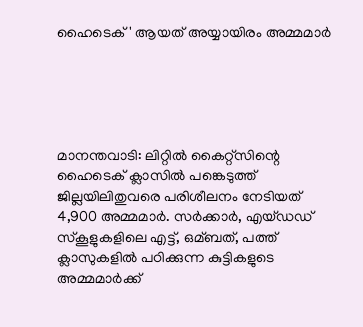ഹൈടെക്' ആയത് അയ്യായിരം അമ്മമാര്‍





മാനന്തവാടി: ലിറ്റില്‍ കൈറ്റ്‌സിന്റെ ഹൈടെക് ക്ലാസില്‍ പങ്കെടുത്ത് ജില്ലയിലിതുവരെ പരിശീലനം നേടിയത് 4,900 അമ്മമാര്‍. സര്‍ക്കാര്‍, എയ്ഡഡ് സ്കൂളുകളിലെ എട്ട്, ഒമ്ബത്, പത്ത് ക്ലാസുകളില്‍ പഠിക്കുന്ന കുട്ടികളുടെ അമ്മമാര്‍ക്ക്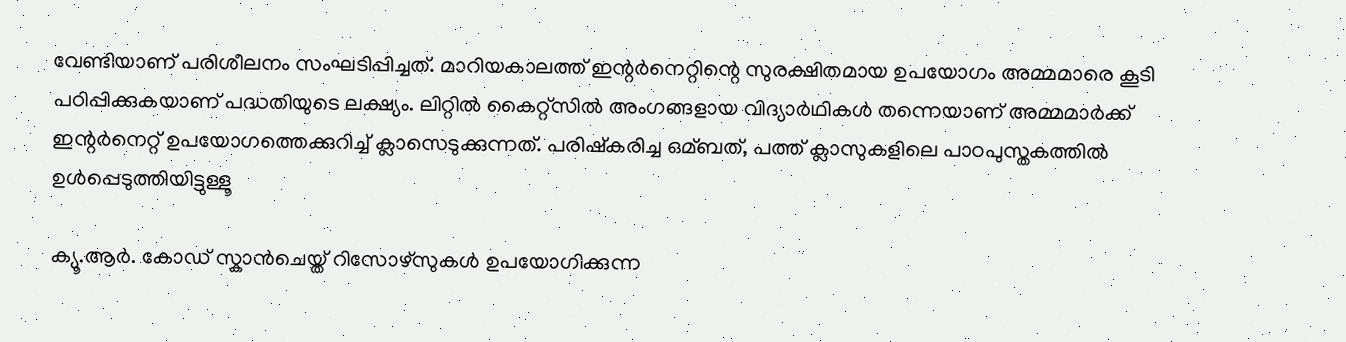വേണ്ടിയാണ് പരിശീലനം സംഘടിപ്പിച്ചത്. മാറിയകാലത്ത് ഇന്റര്‍നെറ്റിന്റെ സുരക്ഷിതമായ ഉപയോഗം അമ്മമാരെ കൂടി പഠിപ്പിക്കുകയാണ് പദ്ധതിയുടെ ലക്ഷ്യം. ലിറ്റില്‍ കൈറ്റ്‌സില്‍ അംഗങ്ങളായ വിദ്യാര്‍ഥികള്‍ തന്നെയാണ് അമ്മമാര്‍ക്ക് ഇന്റര്‍നെറ്റ് ഉപയോഗത്തെക്കുറിച്ച്‌ ക്ലാസെടുക്കുന്നത്. പരിഷ്കരിച്ച ഒമ്ബത്, പത്ത് ക്ലാസുകളിലെ പാഠപുസ്തകത്തില്‍ ഉള്‍പ്പെടുത്തിയിട്ടുള്ളൂ

ക്യൂ.ആര്‍. കോഡ് സ്കാന്‍ചെയ്ത് റിസോഴ്‌സുകള്‍ ഉപയോഗിക്കുന്ന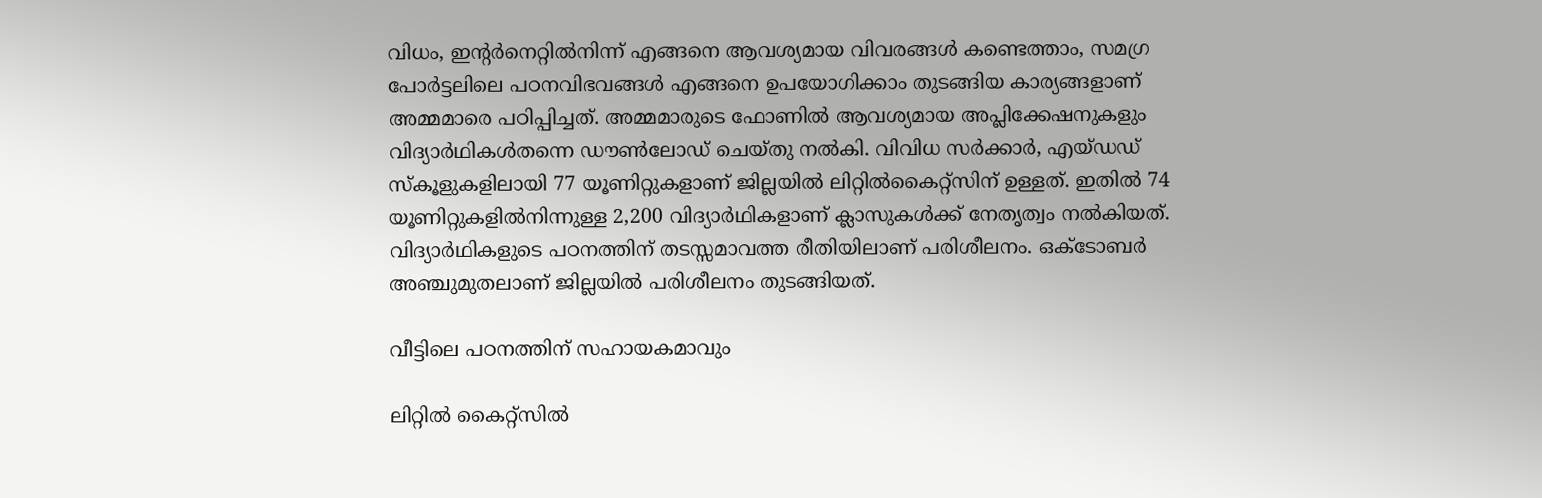വിധം, ഇന്റര്‍നെറ്റില്‍നിന്ന് എങ്ങനെ ആവശ്യമായ വിവരങ്ങള്‍ കണ്ടെത്താം, സമഗ്ര പോര്‍ട്ടലിലെ പഠനവിഭവങ്ങള്‍ എങ്ങനെ ഉപയോഗിക്കാം തുടങ്ങിയ കാര്യങ്ങളാണ് അമ്മമാരെ പഠിപ്പിച്ചത്. അമ്മമാരുടെ ഫോണില്‍ ആവശ്യമായ അപ്ലിക്കേഷനുകളും വിദ്യാര്‍ഥികള്‍തന്നെ ഡൗണ്‍ലോഡ് ചെയ്തു നല്‍കി. വിവിധ സര്‍ക്കാര്‍, എയ്ഡഡ് സ്കൂളുകളിലായി 77 യൂണിറ്റുകളാണ് ജില്ലയില്‍ ലിറ്റില്‍കൈറ്റ്‌സിന് ഉള്ളത്. ഇതില്‍ 74 യൂണിറ്റുകളില്‍നിന്നുള്ള 2,200 വിദ്യാര്‍ഥികളാണ് ക്ലാസുകള്‍ക്ക് നേതൃത്വം നല്‍കിയത്. വിദ്യാര്‍ഥികളുടെ പഠനത്തിന് തടസ്സമാവത്ത രീതിയിലാണ് പരിശീലനം. ഒക്ടോബര്‍ അഞ്ചുമുതലാണ് ജില്ലയില്‍ പരിശീലനം തുടങ്ങിയത്.

വീട്ടിലെ പഠനത്തിന് സഹായകമാവും

ലിറ്റില്‍ കൈറ്റ്‌സില്‍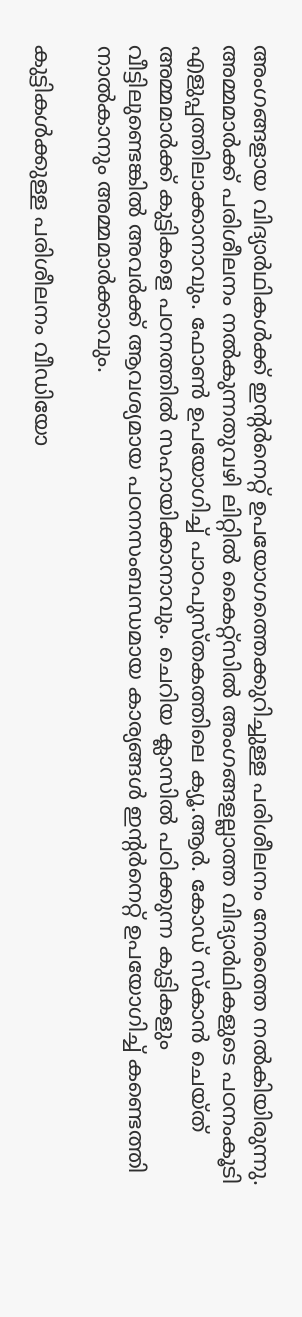അംഗങ്ങളായ വിദ്യാര്‍ഥികള്‍ക്ക് ഇന്റര്‍നെറ്റ് ഉപയോഗത്തെക്കുറിച്ചുള്ള പരിശീലനം നേരത്തെ നല്‍കിയിരുന്നു. അമ്മമാര്‍ക്ക് പരിശീലനം നല്‍കുന്നതുവഴി ലിറ്റില്‍ കൈറ്റ്‌സില്‍ അംഗങ്ങളല്ലാത്ത വിദ്യാര്‍ഥികളുടെ പഠനംകൂടി എളുപ്പത്തിലാക്കാനാവും. ഫോണ്‍ ഉപയോഗിച്ച്‌ പാഠപുസ്തകത്തിലെ ക്യൂ.ആര്‍. കോഡ് സ്കാന്‍ ചെയ്ത് അമ്മമാര്‍ക്ക് കുട്ടികളെ പഠനത്തില്‍ സഹായിക്കാനാവും. ചെറിയ ക്ലാസില്‍ പഠിക്കുന്ന കുട്ടികളും വീട്ടിലുണ്ടെങ്കില്‍ അവര്‍ക്ക് ആവശ്യമായ പഠനസംബന്ധമായ കാര്യങ്ങള്‍ ഇന്റര്‍നെറ്റ് ഉപയോഗിച്ച്‌ കണ്ടെത്തി നാല്‍കാനും അമ്മമാര്‍ക്കാവും.

കുട്ടികള്‍ക്കുള്ള പരിശീലനം വീഡിയോ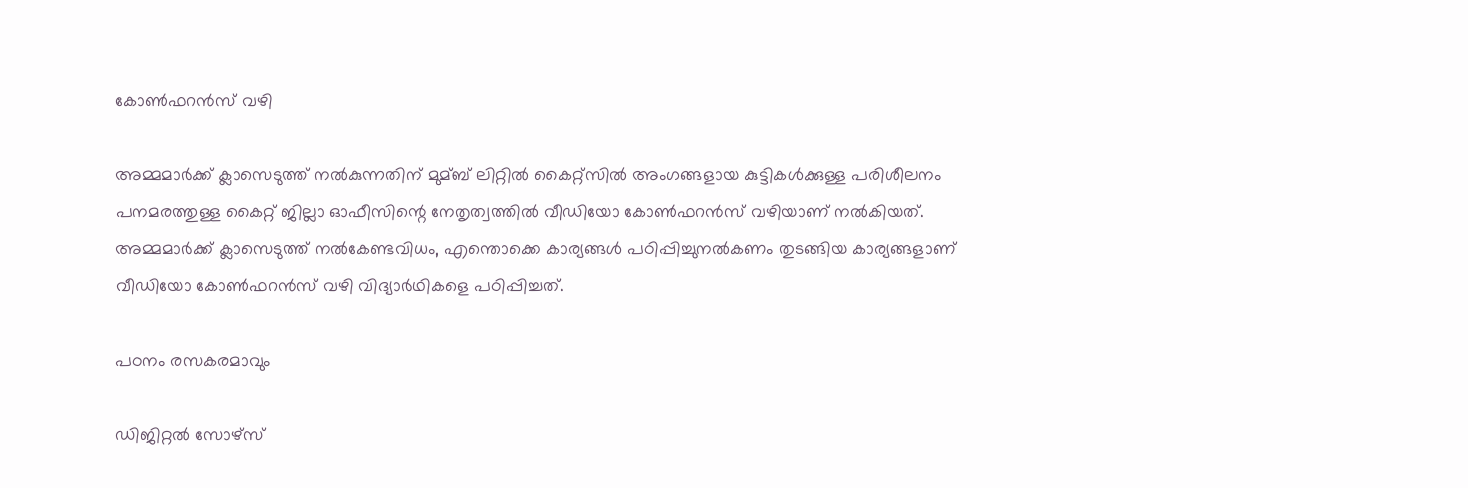കോണ്‍ഫറന്‍സ് വഴി

അമ്മമാര്‍ക്ക് ക്ലാസെടുത്ത് നല്‍കുന്നതിന് മുമ്ബ് ലിറ്റില്‍ കൈറ്റ്‌സില്‍ അംഗങ്ങളായ കുട്ടികള്‍ക്കുള്ള പരിശീലനം പനമരത്തുള്ള കൈറ്റ് ജില്ലാ ഓഫീസിന്റെ നേതൃത്വത്തില്‍ വീഡിയോ കോണ്‍ഫറന്‍സ് വഴിയാണ് നല്‍കിയത്. അമ്മമാര്‍ക്ക് ക്ലാസെടുത്ത് നല്‍കേണ്ടവിധം, എന്തൊക്കെ കാര്യങ്ങള്‍ പഠിപ്പിച്ചുനല്‍കണം തുടങ്ങിയ കാര്യങ്ങളാണ് വീഡിയോ കോണ്‍ഫറന്‍സ് വഴി വിദ്യാര്‍ഥികളെ പഠിപ്പിച്ചത്.

പഠനം രസകരമാവും

ഡിജിറ്റല്‍ സോഴ്‌സ്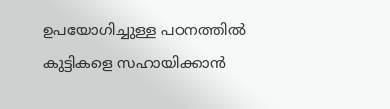ഉപയോഗിച്ചുള്ള പഠനത്തില്‍ കുട്ടികളെ സഹായിക്കാന്‍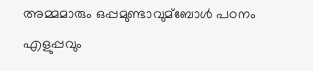അമ്മമാരും ഒപ്പമുണ്ടാവുമ്ബോള്‍ പഠനം എളുപ്പവും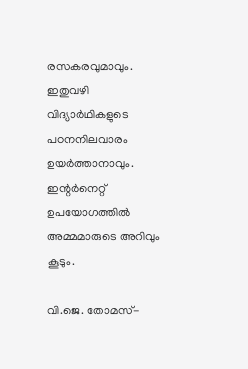രസകരവുമാവും. ഇതുവഴി വിദ്യാര്‍ഥികളുടെ പഠനനിലവാരം ഉയര്‍ത്താനാവും. ഇന്റര്‍നെറ്റ് ഉപയോഗത്തില്‍ അമ്മമാരുടെ അറിവും കൂടും.

വി.ജെ. തോമസ്-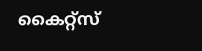കൈറ്റ്‌സ്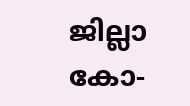ജില്ലാ കോ-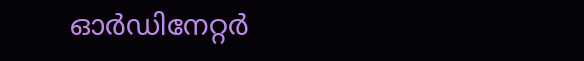ഓര്‍ഡിനേറ്റര്‍